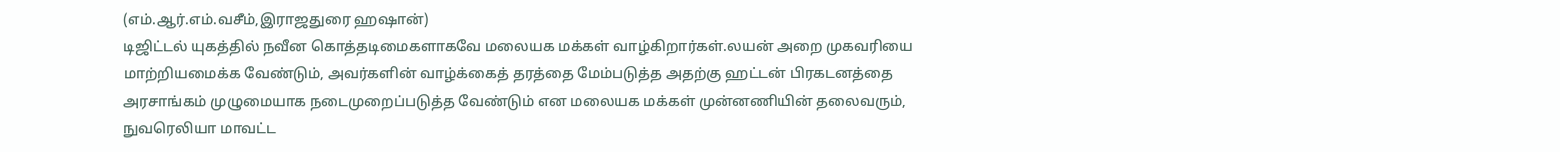(எம்.ஆர்.எம்.வசீம்,இராஜதுரை ஹஷான்)
டிஜிட்டல் யுகத்தில் நவீன கொத்தடிமைகளாகவே மலையக மக்கள் வாழ்கிறார்கள்.லயன் அறை முகவரியை மாற்றியமைக்க வேண்டும், அவர்களின் வாழ்க்கைத் தரத்தை மேம்படுத்த அதற்கு ஹட்டன் பிரகடனத்தை அரசாங்கம் முழுமையாக நடைமுறைப்படுத்த வேண்டும் என மலையக மக்கள் முன்னணியின் தலைவரும், நுவரெலியா மாவட்ட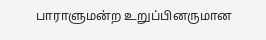பாராளுமன்ற உறுப்பினருமான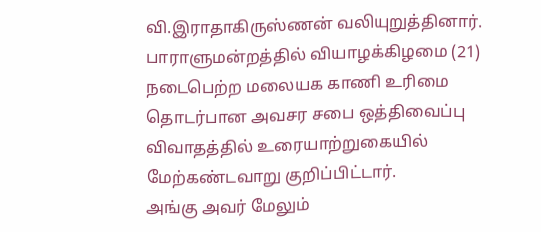வி.இராதாகிருஸ்ணன் வலியுறுத்தினார்.
பாராளுமன்றத்தில் வியாழக்கிழமை (21) நடைபெற்ற மலையக காணி உரிமை தொடர்பான அவசர சபை ஒத்திவைப்பு விவாதத்தில் உரையாற்றுகையில் மேற்கண்டவாறு குறிப்பிட்டார்.
அங்கு அவர் மேலும்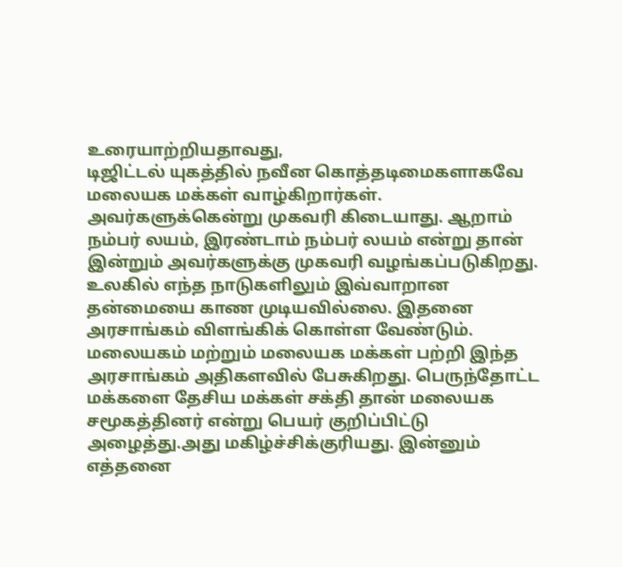உரையாற்றியதாவது,
டிஜிட்டல் யுகத்தில் நவீன கொத்தடிமைகளாகவே மலையக மக்கள் வாழ்கிறார்கள். அவர்களுக்கென்று முகவரி கிடையாது. ஆறாம் நம்பர் லயம், இரண்டாம் நம்பர் லயம் என்று தான் இன்றும் அவர்களுக்கு முகவரி வழங்கப்படுகிறது. உலகில் எந்த நாடுகளிலும் இவ்வாறான தன்மையை காண முடியவில்லை. இதனை அரசாங்கம் விளங்கிக் கொள்ள வேண்டும்.
மலையகம் மற்றும் மலையக மக்கள் பற்றி இந்த அரசாங்கம் அதிகளவில் பேசுகிறது. பெருந்தோட்ட மக்களை தேசிய மக்கள் சக்தி தான் மலையக சமூகத்தினர் என்று பெயர் குறிப்பிட்டு அழைத்து.அது மகிழ்ச்சிக்குரியது. இன்னும் எத்தனை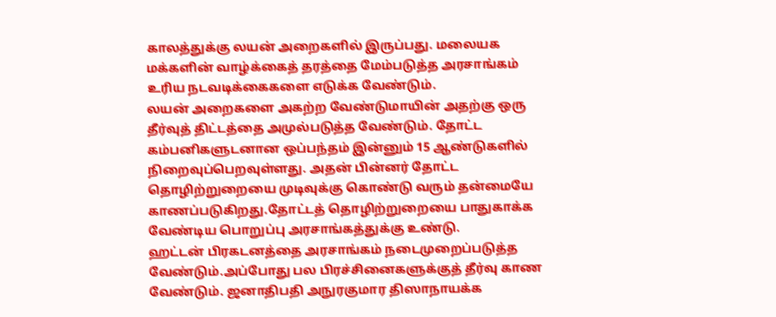காலத்துக்கு லயன் அறைகளில் இருப்பது. மலையக மக்களின் வாழ்க்கைத் தரத்தை மேம்படுத்த அரசாங்கம் உரிய நடவடிக்கைகளை எடுக்க வேண்டும்.
லயன் அறைகளை அகற்ற வேண்டுமாயின் அதற்கு ஒரு தீர்வுத் திட்டத்தை அமுல்படுத்த வேண்டும். தோட்ட கம்பனிகளுடனான ஒப்பந்தம் இன்னும் 15 ஆண்டுகளில் நிறைவுப்பெறவுள்ளது. அதன் பின்னர் தோட்ட தொழிற்றுறையை முடிவுக்கு கொண்டு வரும் தன்மையே காணப்படுகிறது.தோட்டத் தொழிற்றுறையை பாதுகாக்க வேண்டிய பொறுப்பு அரசாங்கத்துக்கு உண்டு.
ஹட்டன் பிரகடனத்தை அரசாங்கம் நடைமுறைப்படுத்த வேண்டும்.அப்போது பல பிரச்சினைகளுக்குத் தீர்வு காண வேண்டும். ஜனாதிபதி அநுரகுமார திஸாநாயக்க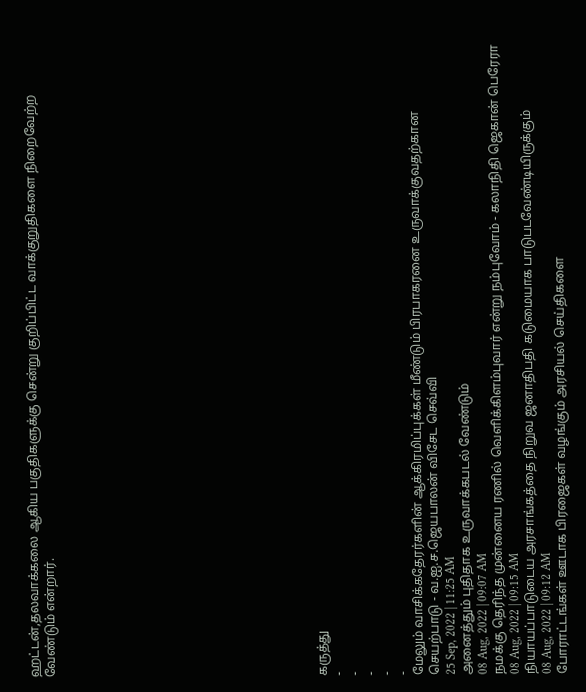ஹட்டன்,தலவாக்கலை ஆகிய பகுதிகளுக்கு சென்று குறிப்பிட்ட வாக்குறுதிகளை நிறைவேற்ற வேண்டும் என்றார்.
















கருத்து
-
-
-
-
-
மேலும் வாசிக்கதேரர்களின் ஆக்கிரமிப்புக்கள் மீண்டும் பிரபாகரனை உருவாக்குவதற்கான செயற்பாடு - வ.ஐ.ச.ஜெயபாலன் விசேட செவ்வி
25 Sep, 2022 | 11:25 AM
அனைத்தும் புதிதாக உருவாக்கபடல் வேண்டும்
08 Aug, 2022 | 09:07 AM
நமக்கு தெரிந்த முன்னைய ரணில் வெளிக்கிளம்புவார் என்று நம்புவோம் - கலாநிதி ஜெகான் பெரேரா
08 Aug, 2022 | 09:15 AM
நியாயப்பாடுடைய அரசாங்கத்தை நிறுவ ஜனாதிபதி கடுமையாக பாடுபடவேண்டியிருக்கும்
08 Aug, 2022 | 09:12 AM
போராட்டங்கள் ஊடாக பிரஜைகள் வழங்கும் அரசியல் செய்திகளை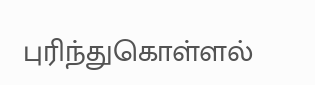புரிந்துகொள்ளல்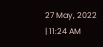27 May, 2022 | 11:24 AM